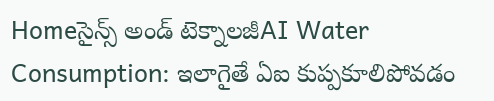Homeసైన్స్‌ అండ్‌ టెక్నాలజీAI Water Consumption: ఇలాగైతే ఏఐ కుప్పకూలిపోవడం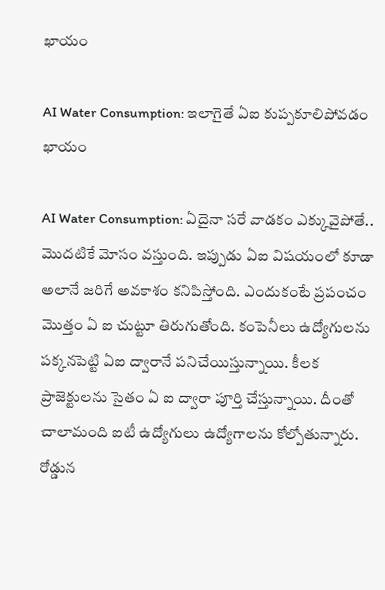ఖాయం

AI Water Consumption: ఇలాగైతే ఏఐ కుప్పకూలిపోవడం ఖాయం

AI Water Consumption: ఏదైనా సరే వాడకం ఎక్కువైపోతే.. మొదటికే మోసం వస్తుంది. ఇప్పుడు ఏఐ విషయంలో కూడా అలానే జరిగే అవకాశం కనిపిస్తోంది. ఎందుకంటే ప్రపంచం మొత్తం ఏ ఐ చుట్టూ తిరుగుతోంది. కంపెనీలు ఉద్యోగులను పక్కనపెట్టి ఏఐ ద్వారానే పనిచేయిస్తున్నాయి. కీలక ప్రాజెక్టులను సైతం ఏ ఐ ద్వారా పూర్తి చేస్తున్నాయి. దీంతో చాలామంది ఐటీ ఉద్యోగులు ఉద్యోగాలను కోల్పోతున్నారు. రోడ్డున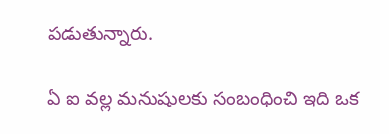పడుతున్నారు.

ఏ ఐ వల్ల మనుషులకు సంబంధించి ఇది ఒక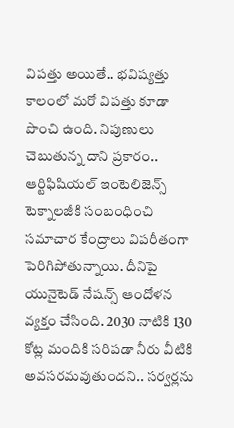విపత్తు అయితే.. భవిష్యత్తు కాలంలో మరో విపత్తు కూడా పొంచి ఉంది. నిపుణులు చెబుతున్న దాని ప్రకారం.. ఆర్టిఫిషియల్ ఇంటెలిజెన్స్ టెక్నాలజీకి సంబంధించి సమాచార కేంద్రాలు విపరీతంగా పెరిగిపోతున్నాయి. దీనిపై యునైటెడ్ నేషన్స్ ఆందోళన వ్యక్తం చేసింది. 2030 నాటికి 130 కోట్ల మందికి సరిపడా నీరు వీటికి అవసరమవుతుందని.. సర్వర్లను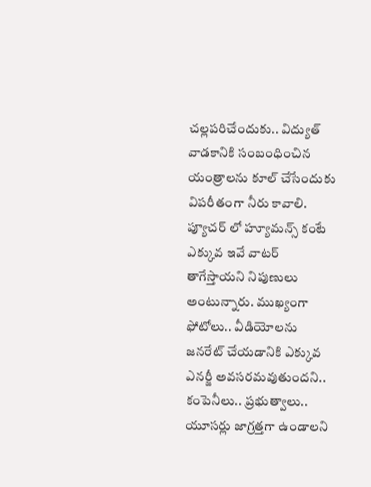చల్లపరిచేందుకు.. విద్యుత్ వాడకానికి సంబంధించిన యంత్రాలను కూల్ చేసేందుకు విపరీతంగా నీరు కావాలి. ప్యూచర్ లో హ్యూమన్స్ కంటే ఎక్కువ ఇవే వాటర్ తాగేస్తాయని నిపుణులు అంటున్నారు. ముఖ్యంగా ఫోటోలు.. వీడియోలను జనరేట్ చేయడానికి ఎక్కువ ఎనర్జీ అవసరమవుతుందని.. కంపెనీలు.. ప్రభుత్వాలు.. యూసర్లు జాగ్రత్తగా ఉండాలని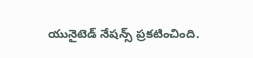యునైటెడ్ నేషన్స్ ప్రకటించింది.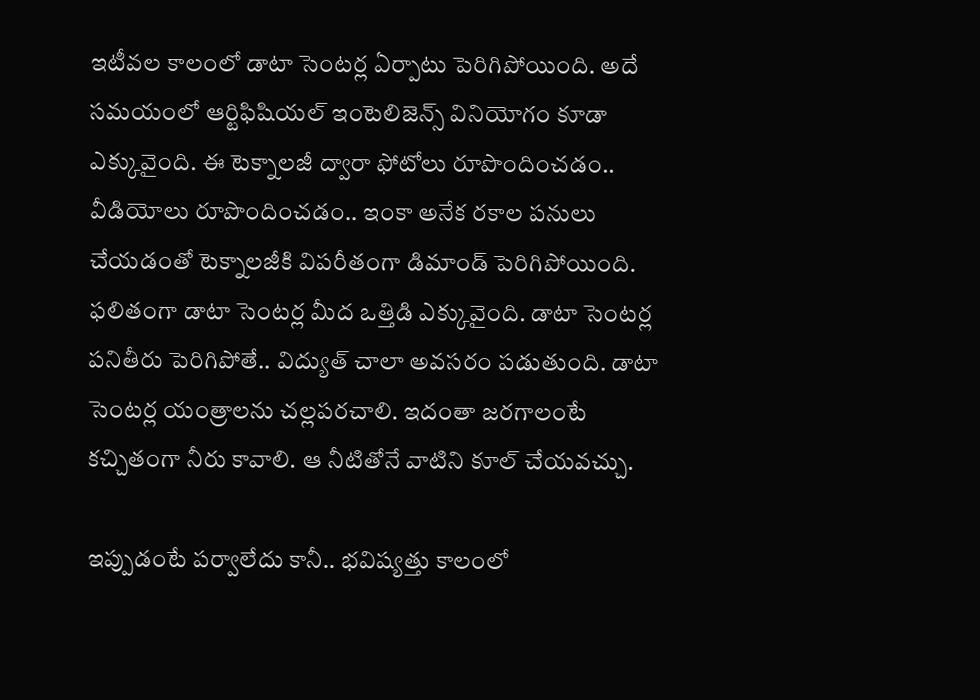ఇటీవల కాలంలో డాటా సెంటర్ల ఏర్పాటు పెరిగిపోయింది. అదే సమయంలో ఆర్టిఫిషియల్ ఇంటెలిజెన్స్ వినియోగం కూడా ఎక్కువైంది. ఈ టెక్నాలజీ ద్వారా ఫోటోలు రూపొందించడం.. వీడియోలు రూపొందించడం.. ఇంకా అనేక రకాల పనులు చేయడంతో టెక్నాలజీకి విపరీతంగా డిమాండ్ పెరిగిపోయింది. ఫలితంగా డాటా సెంటర్ల మీద ఒత్తిడి ఎక్కువైంది. డాటా సెంటర్ల పనితీరు పెరిగిపోతే.. విద్యుత్ చాలా అవసరం పడుతుంది. డాటా సెంటర్ల యంత్రాలను చల్లపరచాలి. ఇదంతా జరగాలంటే కచ్చితంగా నీరు కావాలి. ఆ నీటితోనే వాటిని కూల్ చేయవచ్చు.

ఇప్పుడంటే పర్వాలేదు కానీ.. భవిష్యత్తు కాలంలో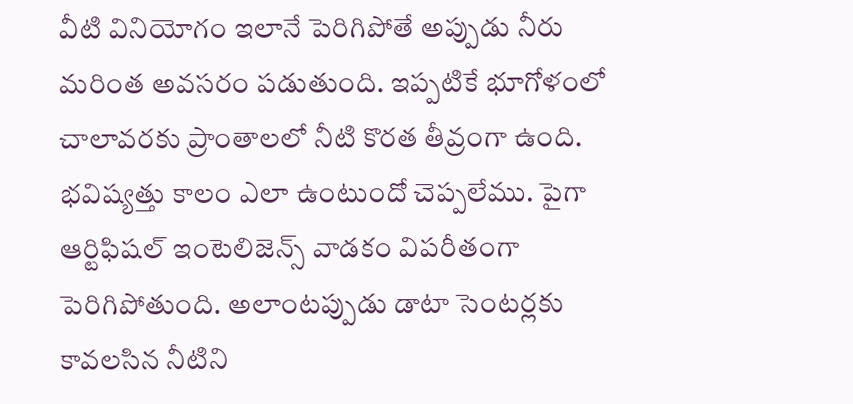వీటి వినియోగం ఇలానే పెరిగిపోతే అప్పుడు నీరు మరింత అవసరం పడుతుంది. ఇప్పటికే భూగోళంలో చాలావరకు ప్రాంతాలలో నీటి కొరత తీవ్రంగా ఉంది. భవిష్యత్తు కాలం ఎలా ఉంటుందో చెప్పలేము. పైగా ఆర్టిఫిషల్ ఇంటెలిజెన్స్ వాడకం విపరీతంగా పెరిగిపోతుంది. అలాంటప్పుడు డాటా సెంటర్లకు కావలసిన నీటిని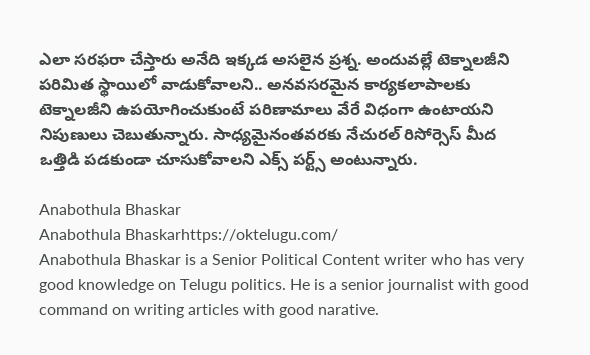ఎలా సరఫరా చేస్తారు అనేది ఇక్కడ అసలైన ప్రశ్న. అందువల్లే టెక్నాలజీని పరిమిత స్థాయిలో వాడుకోవాలని.. అనవసరమైన కార్యకలాపాలకు టెక్నాలజీని ఉపయోగించుకుంటే పరిణామాలు వేరే విధంగా ఉంటాయని నిపుణులు చెబుతున్నారు. సాధ్యమైనంతవరకు నేచురల్ రిసోర్సెస్ మీద ఒత్తిడి పడకుండా చూసుకోవాలని ఎక్స్ పర్ట్స్ అంటున్నారు.

Anabothula Bhaskar
Anabothula Bhaskarhttps://oktelugu.com/
Anabothula Bhaskar is a Senior Political Content writer who has very good knowledge on Telugu politics. He is a senior journalist with good command on writing articles with good narative.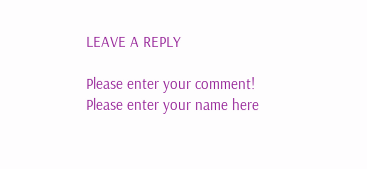LEAVE A REPLY

Please enter your comment!
Please enter your name here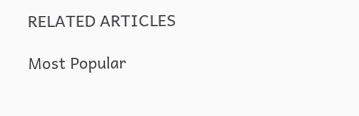RELATED ARTICLES

Most Popular